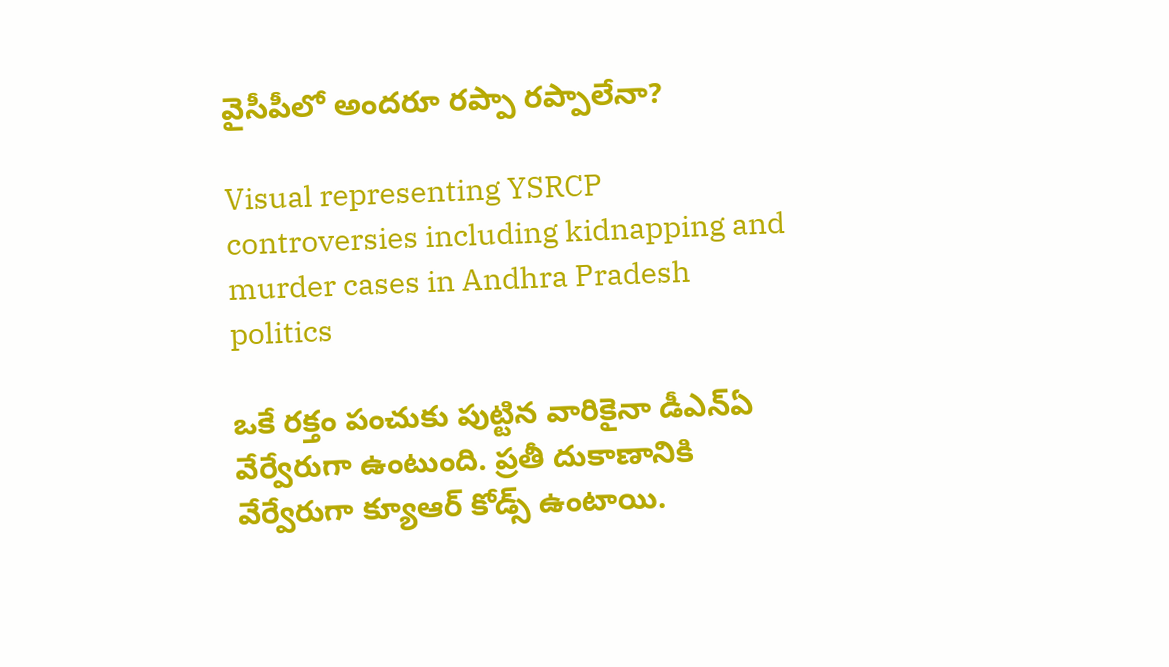వైసీపీలో అందరూ రప్పా రప్పాలేనా?

Visual representing YSRCP controversies including kidnapping and murder cases in Andhra Pradesh politics

ఒకే రక్తం పంచుకు పుట్టిన వారికైనా డీఎన్ఏ వేర్వేరుగా ఉంటుంది. ప్రతీ దుకాణానికి వేర్వేరుగా క్యూఆర్ కోడ్స్ ఉంటాయి.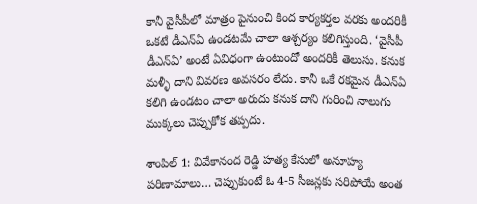కానీ వైసీపీలో మాత్రం పైనుంచి కింద కార్యకర్తల వరకు అందరికీ ఒకటే డీఎన్ఏ ఉండటమే చాలా ఆశ్చర్యం కలిగిస్తుంది. ‘వైసీపీ డీఎన్ఏ’ అంటే ఏవిధంగా ఉంటుందో అందరికీ తెలుసు. కనుక మళ్ళీ దాని వివరణ అవసరం లేదు. కానీ ఒకే రకమైన డీఎన్ఏ కలిగి ఉండటం చాలా అరుదు కనుక దాని గురించి నాలుగు ముక్కలు చెప్పుకోక తప్పదు.

శాంపిల్ 1: వివేకానంద రెడ్డి హత్య కేసులో అనూహ్య పరిణామాలు… చెప్పుకుంటే ఓ 4-5 సీజన్లకు సరిపోయే అంత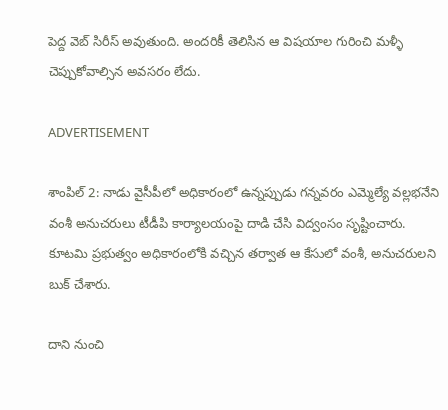పెద్ద వెబ్‌ సిరీస్‌ అవుతుంది. అందరికీ తెలిసిన ఆ విషయాల గురించి మళ్ళీ చెప్పుకోవాల్సిన అవసరం లేదు.

ADVERTISEMENT

శాంపిల్ 2: నాడు వైసీపీలో అధికారంలో ఉన్నప్పుడు గన్నవరం ఎమ్మెల్యే వల్లభనేని వంశీ అనుచరులు టీడీపి కార్యాలయంపై దాడి చేసి విద్వంసం సృష్టించారు. కూటమి ప్రభుత్వం అధికారంలోకి వచ్చిన తర్వాత ఆ కేసులో వంశీ, అనుచరులని బుక్ చేశారు.

దాని నుంచి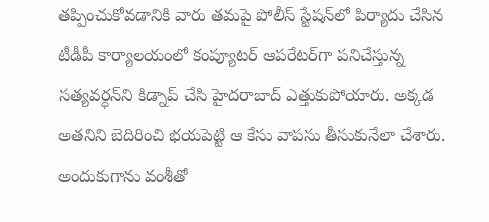తప్పించుకోవడానికి వారు తమపై పోలీస్ స్టేషన్‌లో పిర్యాదు చేసిన టీడీపీ కార్యాలయంలో కంప్యూటర్ ఆపరేటర్‌గా పనిచేస్తున్న సత్యవర్ధన్‌ని కిడ్నాప్ చేసి హైదరాబాద్‌ ఎత్తుకుపోయారు. అక్కడ అతనిని బెదిరించి భయపెట్టి ఆ కేసు వాపసు తీసుకునేలా చేశారు. అందుకుగాను వంశీతో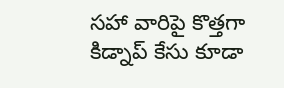సహా వారిపై కొత్తగా కిడ్నాప్ కేసు కూడా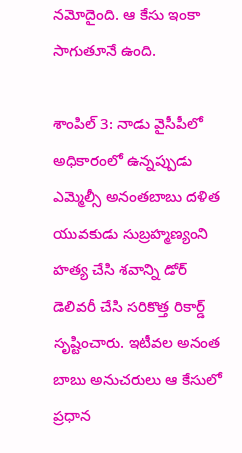నమోదైంది. ఆ కేసు ఇంకా సాగుతూనే ఉంది.

శాంపిల్ 3: నాడు వైసీపీలో అధికారంలో ఉన్నప్పుడు ఎమ్మెల్సీ అనంతబాబు దళిత యువకుడు సుబ్రహ్మణ్యంని హత్య చేసి శవాన్ని డోర్ డెలివరీ చేసి సరికొత్త రికార్డ్ సృష్టించారు. ఇటీవల అనంత బాబు అనుచరులు ఆ కేసులో ప్రధాన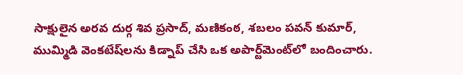సాక్షులైన అరవ దుర్గ శివ ప్రసాద్, మణికంఠ, శబలం పవన్ కుమార్‌, ముమ్మిడి వెంకటేష్‌లను కిడ్నాప్ చేసి ఒక అపార్ట్‌మెంట్‌లో బందించారు.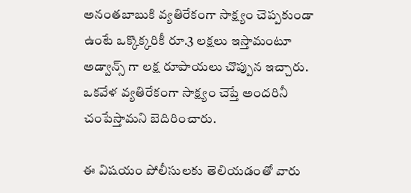అనంతబాబుకి వ్యతిరేకంగా సాక్ష్యం చెప్పకుండా ఉంటే ఒక్కొక్కరికీ రూ.3 లక్షలు ఇస్తామంటూ అడ్వాన్స్ గా లక్ష రూపాయలు చొప్పున ఇచ్చారు. ఒకవేళ వ్యతిరేకంగా సాక్ష్యం చెప్తే అందరినీ చంపేస్తామని బెదిరించారు.

ఈ విషయం పోలీసులకు తెలియడంతో వారు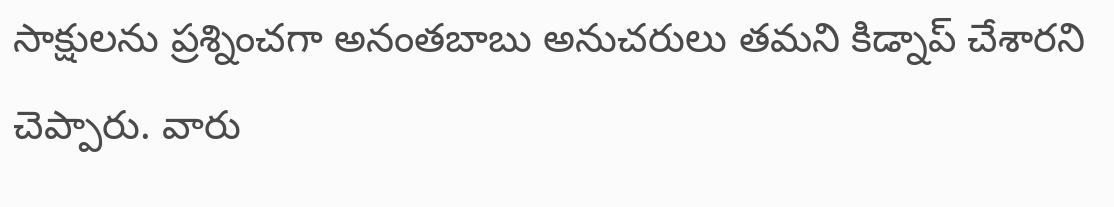సాక్షులను ప్రశ్నించగా అనంతబాబు అనుచరులు తమని కిడ్నాప్ చేశారని చెప్పారు. వారు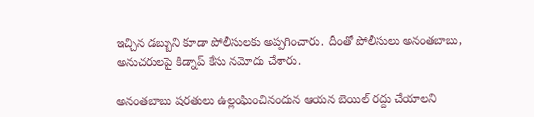ఇచ్చిన డబ్బుని కూడా పోలీసులకు అప్పగించారు. దీంతో పోలీసులు అనంతబాబు, అనుచరులపై కిడ్నాప్ కేసు నమోదు చేశారు.

అనంతబాబు షరతులు ఉల్లంఘించినందున ఆయన బెయిల్‌ రద్దు చేయాలని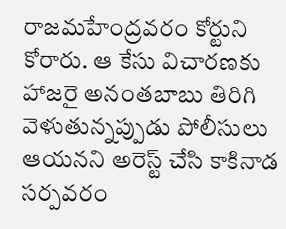రాజమహేంద్రవరం కోర్టుని కోరారు. ఆ కేసు విచారణకు హాజరై అనంతబాబు తిరిగి వెళుతున్నప్పుడు పోలీసులు ఆయనని అరెస్ట్ చేసి కాకినాడ సర్పవరం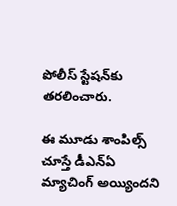పోలీస్ స్టేషన్‌కు తరలించారు.

ఈ మూడు శాంపిల్స్ చూస్తే డీఎన్ఏ మ్యాచింగ్ అయ్యిందని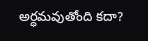అర్ధమవుతోంది కదా?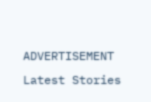ADVERTISEMENT
Latest Stories